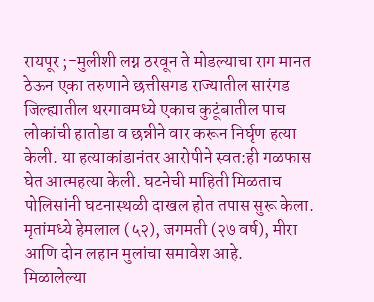रायपूर ;-मुलीशी लग्न ठरवून ते मोडल्याचा राग मानत ठेऊन एका तरुणाने छत्तीसगड राज्यातील सारंगड जिल्ह्यातील थरगावमध्ये एकाच कुटूंबातील पाच लोकांची हातोडा व छन्नीने वार करून निर्घृण हत्या केली. या हत्याकांडानंतर आरोपीने स्वत:ही गळफास घेत आत्महत्या केली. घटनेची माहिती मिळताच पोलिसांनी घटनास्थळी दाखल होत तपास सुरू केला. मृतांमध्ये हेमलाल (५२), जगमती (२७ वर्ष), मीरा आणि दोन लहान मुलांचा समावेश आहे.
मिळालेल्या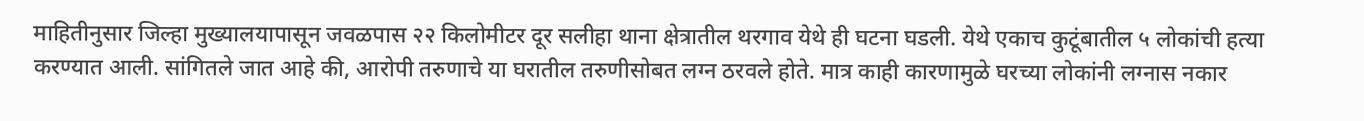माहितीनुसार जिल्हा मुख्यालयापासून जवळपास २२ किलोमीटर दूर सलीहा थाना क्षेत्रातील थरगाव येथे ही घटना घडली. येथे एकाच कुटूंबातील ५ लोकांची हत्या करण्यात आली. सांगितले जात आहे की, आरोपी तरुणाचे या घरातील तरुणीसोबत लग्न ठरवले होते. मात्र काही कारणामुळे घरच्या लोकांनी लग्नास नकार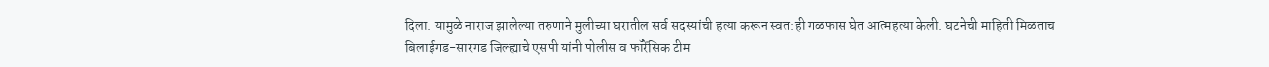दिला. यामुळे नाराज झालेल्या तरुणाने मुलीच्या घरातील सर्व सदस्यांची हत्या करून स्वत:ही गळफास घेत आत्महत्या केली. घटनेची माहिती मिळताच बिलाईगड-सारगड जिल्ह्याचे एसपी यांनी पोलीस व फॉरेंसिक टीम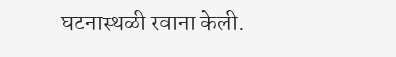घटनास्थळी रवाना केली.